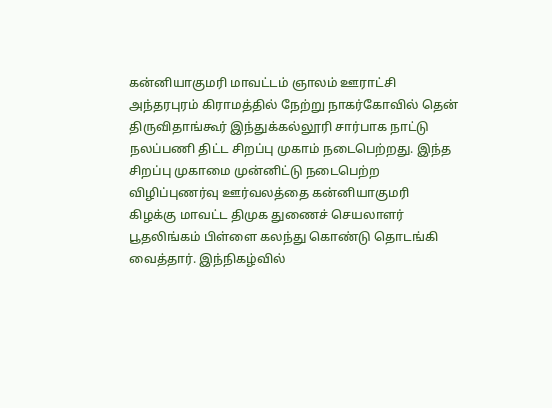கன்னியாகுமரி மாவட்டம் ஞாலம் ஊராட்சி அந்தரபுரம் கிராமத்தில் நேற்று நாகர்கோவில் தென் திருவிதாங்கூர் இந்துக்கல்லூரி சார்பாக நாட்டு நலப்பணி திட்ட சிறப்பு முகாம் நடைபெற்றது. இந்த சிறப்பு முகாமை முன்னிட்டு நடைபெற்ற விழிப்புணர்வு ஊர்வலத்தை கன்னியாகுமரி கிழக்கு மாவட்ட திமுக துணைச் செயலாளர் பூதலிங்கம் பிள்ளை கலந்து கொண்டு தொடங்கி வைத்தார். இந்நிகழ்வில்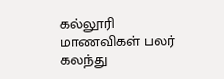கல்லூரி மாணவிகள் பலர் கலந்து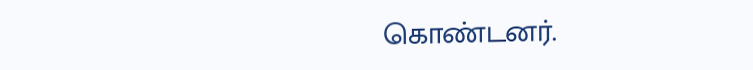கொண்டனர்.